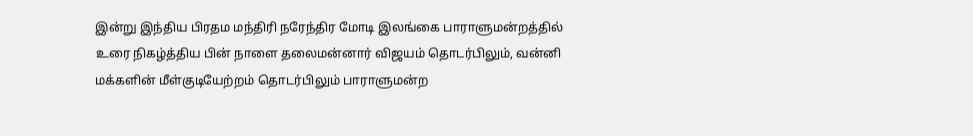இன்று இந்திய பிரதம மந்திரி நரேந்திர மோடி இலங்கை பாராளுமன்றத்தில் உரை நிகழ்த்திய பின் நாளை தலைமன்னார் விஜயம் தொடர்பிலும், வன்னி மக்களின் மீள்குடியேற்றம் தொடர்பிலும் பாராளுமன்ற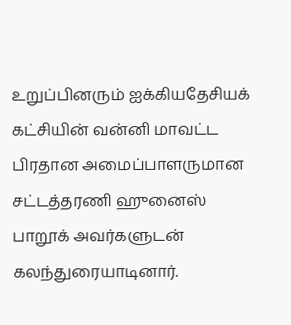உறுப்பினரும் ஐக்கியதேசியக் கட்சியின் வன்னி மாவட்ட பிரதான அமைப்பாளருமான சட்டத்தரணி ஹுனைஸ் பாறூக் அவர்களுடன் கலந்துரையாடினார்.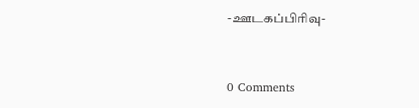-ஊடகப்பிரிவு-


0 Comments